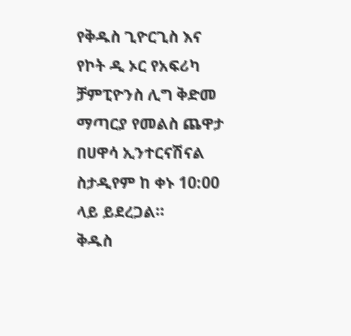የቅዱስ ጊዮርጊስ እና የኮት ዲ ኦር የአፍሪካ ቻምፒዮንስ ሊግ ቅድመ ማጣርያ የመልስ ጨዋታ በሀዋሳ ኢንተርናሽናል ስታዲየም ከ ቀኑ 10:00 ላይ ይደረጋል።
ቅዱስ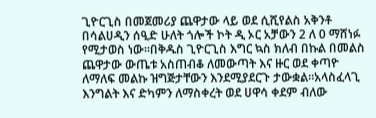ጊዮርጊስ በመጀመሪያ ጨዋታው ላይ ወደ ሲሺየልስ አቅንቶ በሳልሀዲን ሰዒድ ሁለት ጎሎች ኮት ዲ ኦር አቻውን 2 ለ 0 ማሸነፉ የሚታወስ ነው።በቅዱስ ጊዮርጊስ እግር ኳስ ክለብ በኩል በመልስ ጨዋታው ውጤቱ አስጠብቆ ለመውጣት እና ዙር ወደ ቀጣዮ ለማለፍ መልኩ ዝግጅታቸውን እንደሚያደርጉ ታውቋል።አላስፈላጊ እንግልት እና ድካምን ለማስቀረት ወደ ሀዋሳ ቀደም ብለው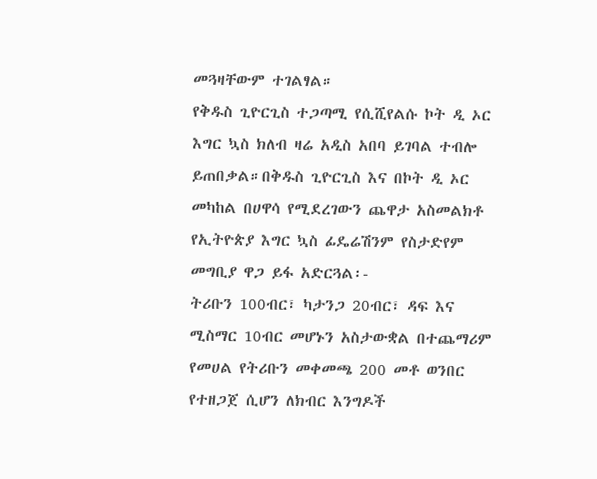መጓዛቸውም ተገልፃል።
የቅዱስ ጊዮርጊስ ተጋጣሚ የሲሺየልሱ ኮት ዲ ኦር እግር ኳስ ክለብ ዛሬ አዲስ አበባ ይገባል ተብሎ ይጠበቃል።በቅዱስ ጊዮርጊስ እና በኮት ዲ ኦር መካከል በሀዋሳ የሚደረገውን ጨዋታ አስመልክቶ የኢትዮጵያ እግር ኳስ ፊዴሬሽንም የስታድየም መግቢያ ዋጋ ይፋ አድርጓል፡-
ትሪቡን 100ብር፣ ካታንጋ 20ብር፣ ዳፍ እና ሚስማር 10ብር መሆኑን አስታውቋል በተጨማሪም የመሀል የትሪቡን መቀመጫ 200 መቶ ወንበር የተዘጋጀ ሲሆን ለክብር እንግዶች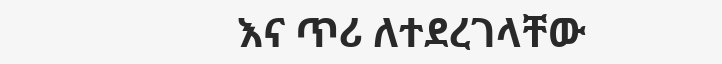እና ጥሪ ለተደረገላቸው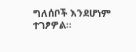ግለሰቦች እንደሆነም ተገፆዎል።